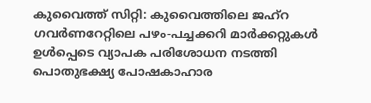കുവൈത്ത് സിറ്റി: കുവൈത്തിലെ ജഹ്റ ഗവർണറേറ്റിലെ പഴം-പച്ചക്കറി മാർക്കറ്റുകൾ ഉൾപ്പെടെ വ്യാപക പരിശോധന നടത്തി പൊതുഭക്ഷ്യ പോഷകാഹാര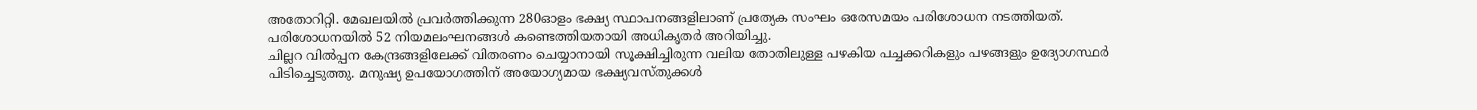അതോറിറ്റി. മേഖലയിൽ പ്രവർത്തിക്കുന്ന 280ഓളം ഭക്ഷ്യ സ്ഥാപനങ്ങളിലാണ് പ്രത്യേക സംഘം ഒരേസമയം പരിശോധന നടത്തിയത്. പരിശോധനയിൽ 52 നിയമലംഘനങ്ങൾ കണ്ടെത്തിയതായി അധികൃതർ അറിയിച്ചു.
ചില്ലറ വിൽപ്പന കേന്ദ്രങ്ങളിലേക്ക് വിതരണം ചെയ്യാനായി സൂക്ഷിച്ചിരുന്ന വലിയ തോതിലുള്ള പഴകിയ പച്ചക്കറികളും പഴങ്ങളും ഉദ്യോഗസ്ഥർ പിടിച്ചെടുത്തു. മനുഷ്യ ഉപയോഗത്തിന് അയോഗ്യമായ ഭക്ഷ്യവസ്തുക്കൾ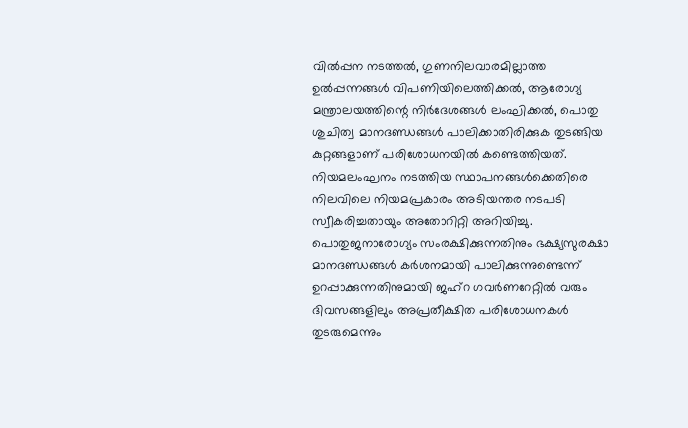വിൽപ്പന നടത്തൽ, ഗുണനിലവാരമില്ലാത്ത ഉൽപ്പന്നങ്ങൾ വിപണിയിലെത്തിക്കൽ, ആരോഗ്യ മന്ത്രാലയത്തിന്റെ നിർദേശങ്ങൾ ലംഘിക്കൽ, പൊതു ശുചിത്വ മാനദണ്ഡങ്ങൾ പാലിക്കാതിരിക്കുക തുടങ്ങിയ കുറ്റങ്ങളാണ് പരിശോധനയിൽ കണ്ടെത്തിയത്.
നിയമലംഘനം നടത്തിയ സ്ഥാപനങ്ങൾക്കെതിരെ നിലവിലെ നിയമപ്രകാരം അടിയന്തര നടപടി സ്വീകരിച്ചതായും അതോറിറ്റി അറിയിച്ചു. പൊതുജനാരോഗ്യം സംരക്ഷിക്കുന്നതിനും ഭക്ഷ്യസുരക്ഷാ മാനദണ്ഡങ്ങൾ കർശനമായി പാലിക്കുന്നുണ്ടെന്ന് ഉറപ്പാക്കുന്നതിനുമായി ജഹ്റ ഗവർണറേറ്റിൽ വരും ദിവസങ്ങളിലും അപ്രതീക്ഷിത പരിശോധനകൾ തുടരുമെന്നും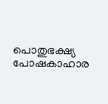പൊതുഭക്ഷ്യ പോഷകാഹാര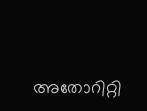അതോറിറ്റി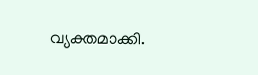വ്യക്തമാക്കി.